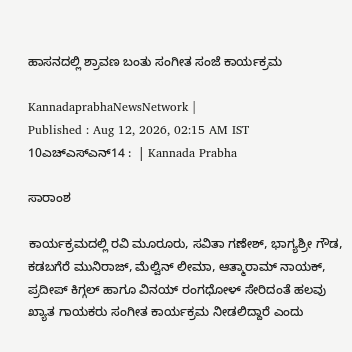ಹಾಸನದಲ್ಲಿ ಶ್ರಾವಣ ಬಂತು ಸಂಗೀತ ಸಂಜೆ ಕಾರ್ಯಕ್ರಮ

KannadaprabhaNewsNetwork |
Published : Aug 12, 2026, 02:15 AM IST
10ಎಚ್ಎಸ್ಎನ್‌14 :  | Kannada Prabha

ಸಾರಾಂಶ

ಕಾರ್ಯಕ್ರಮದಲ್ಲಿ ರವಿ ಮೂರೂರು, ಸವಿತಾ ಗಣೇಶ್, ಭಾಗ್ಯಶ್ರೀ ಗೌಡ, ಕಡಬಗೆರೆ ಮುನಿರಾಜ್, ಮೆಲ್ವಿನ್ ಲೀಮಾ, ಆತ್ಮಾರಾಮ್ ನಾಯಕ್, ಪ್ರದೀಪ್ ಕಿಗ್ಗಲ್ ಹಾಗೂ ವಿನಯ್ ರಂಗಧೋಳ್ ಸೇರಿದಂತೆ ಹಲವು ಖ್ಯಾತ ಗಾಯಕರು ಸಂಗೀತ ಕಾರ್ಯಕ್ರಮ ನೀಡಲಿದ್ದಾರೆ ಎಂದು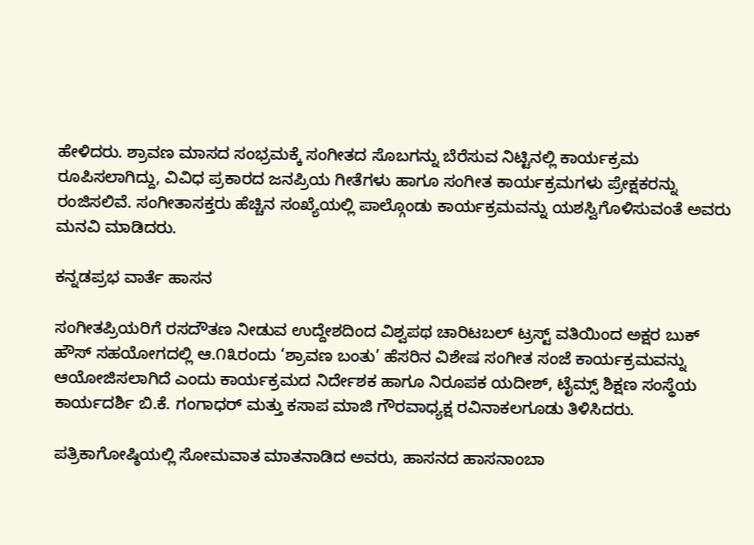ಹೇಳಿದರು. ಶ್ರಾವಣ ಮಾಸದ ಸಂಭ್ರಮಕ್ಕೆ ಸಂಗೀತದ ಸೊಬಗನ್ನು ಬೆರೆಸುವ ನಿಟ್ಟಿನಲ್ಲಿ ಕಾರ್ಯಕ್ರಮ ರೂಪಿಸಲಾಗಿದ್ದು, ವಿವಿಧ ಪ್ರಕಾರದ ಜನಪ್ರಿಯ ಗೀತೆಗಳು ಹಾಗೂ ಸಂಗೀತ ಕಾರ್ಯಕ್ರಮಗಳು ಪ್ರೇಕ್ಷಕರನ್ನು ರಂಜಿಸಲಿವೆ. ಸಂಗೀತಾಸಕ್ತರು ಹೆಚ್ಚಿನ ಸಂಖ್ಯೆಯಲ್ಲಿ ಪಾಲ್ಗೊಂಡು ಕಾರ್ಯಕ್ರಮವನ್ನು ಯಶಸ್ವಿಗೊಳಿಸುವಂತೆ ಅವರು ಮನವಿ ಮಾಡಿದರು.

ಕನ್ನಡಪ್ರಭ ವಾರ್ತೆ ಹಾಸನ

ಸಂಗೀತಪ್ರಿಯರಿಗೆ ರಸದೌತಣ ನೀಡುವ ಉದ್ದೇಶದಿಂದ ವಿಶ್ವಪಥ ಚಾರಿಟಬಲ್ ಟ್ರಸ್ಟ್ ವತಿಯಿಂದ ಅಕ್ಷರ ಬುಕ್ ಹೌಸ್ ಸಹಯೋಗದಲ್ಲಿ ಆ.೧೩ರಂದು ‘ಶ್ರಾವಣ ಬಂತು’ ಹೆಸರಿನ ವಿಶೇಷ ಸಂಗೀತ ಸಂಜೆ ಕಾರ್ಯಕ್ರಮವನ್ನು ಆಯೋಜಿಸಲಾಗಿದೆ ಎಂದು ಕಾರ್ಯಕ್ರಮದ ನಿರ್ದೇಶಕ ಹಾಗೂ ನಿರೂಪಕ ಯದೀಶ್, ಟೈಮ್ಸ್ ಶಿಕ್ಷಣ ಸಂಸ್ಥೆಯ ಕಾರ್ಯದರ್ಶಿ ಬಿ.ಕೆ. ಗಂಗಾಧರ್‌ ಮತ್ತು ಕಸಾಪ ಮಾಜಿ ಗೌರವಾಧ್ಯಕ್ಷ ರವಿನಾಕಲಗೂಡು ತಿಳಿಸಿದರು.

ಪತ್ರಿಕಾಗೋಷ್ಠಿಯಲ್ಲಿ ಸೋಮವಾತ ಮಾತನಾಡಿದ ಅವರು, ಹಾಸನದ ಹಾಸನಾಂಬಾ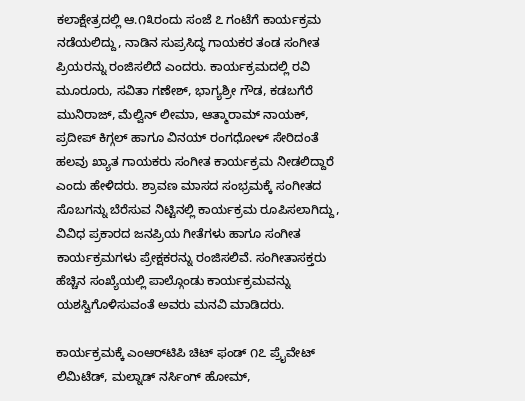ಕಲಾಕ್ಷೇತ್ರದಲ್ಲಿ ಆ.೧೩ರಂದು ಸಂಜೆ ೭ ಗಂಟೆಗೆ ಕಾರ್ಯಕ್ರಮ ನಡೆಯಲಿದ್ದು, ನಾಡಿನ ಸುಪ್ರಸಿದ್ಧ ಗಾಯಕರ ತಂಡ ಸಂಗೀತ ಪ್ರಿಯರನ್ನು ರಂಜಿಸಲಿದೆ ಎಂದರು. ಕಾರ್ಯಕ್ರಮದಲ್ಲಿ ರವಿ ಮೂರೂರು, ಸವಿತಾ ಗಣೇಶ್, ಭಾಗ್ಯಶ್ರೀ ಗೌಡ, ಕಡಬಗೆರೆ ಮುನಿರಾಜ್, ಮೆಲ್ವಿನ್ ಲೀಮಾ, ಆತ್ಮಾರಾಮ್ ನಾಯಕ್, ಪ್ರದೀಪ್ ಕಿಗ್ಗಲ್ ಹಾಗೂ ವಿನಯ್ ರಂಗಧೋಳ್ ಸೇರಿದಂತೆ ಹಲವು ಖ್ಯಾತ ಗಾಯಕರು ಸಂಗೀತ ಕಾರ್ಯಕ್ರಮ ನೀಡಲಿದ್ದಾರೆ ಎಂದು ಹೇಳಿದರು. ಶ್ರಾವಣ ಮಾಸದ ಸಂಭ್ರಮಕ್ಕೆ ಸಂಗೀತದ ಸೊಬಗನ್ನು ಬೆರೆಸುವ ನಿಟ್ಟಿನಲ್ಲಿ ಕಾರ್ಯಕ್ರಮ ರೂಪಿಸಲಾಗಿದ್ದು, ವಿವಿಧ ಪ್ರಕಾರದ ಜನಪ್ರಿಯ ಗೀತೆಗಳು ಹಾಗೂ ಸಂಗೀತ ಕಾರ್ಯಕ್ರಮಗಳು ಪ್ರೇಕ್ಷಕರನ್ನು ರಂಜಿಸಲಿವೆ. ಸಂಗೀತಾಸಕ್ತರು ಹೆಚ್ಚಿನ ಸಂಖ್ಯೆಯಲ್ಲಿ ಪಾಲ್ಗೊಂಡು ಕಾರ್ಯಕ್ರಮವನ್ನು ಯಶಸ್ವಿಗೊಳಿಸುವಂತೆ ಅವರು ಮನವಿ ಮಾಡಿದರು.

ಕಾರ್ಯಕ್ರಮಕ್ಕೆ ಎಂಆರ್‌ಟಿಪಿ ಚಿಟ್ ಫಂಡ್ ೧೭ ಪ್ರೈವೇಟ್ ಲಿಮಿಟೆಡ್, ಮಲ್ನಾಡ್ ನರ್ಸಿಂಗ್ ಹೋಮ್,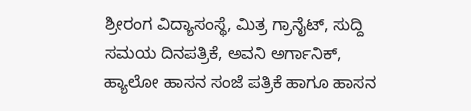ಶ್ರೀರಂಗ ವಿದ್ಯಾಸಂಸ್ಥೆ, ಮಿತ್ರ ಗ್ರಾನೈಟ್, ಸುದ್ದಿ ಸಮಯ ದಿನಪತ್ರಿಕೆ, ಅವನಿ ಅರ್ಗಾನಿಕ್, ಹ್ಯಾಲೋ ಹಾಸನ ಸಂಜೆ ಪತ್ರಿಕೆ ಹಾಗೂ ಹಾಸನ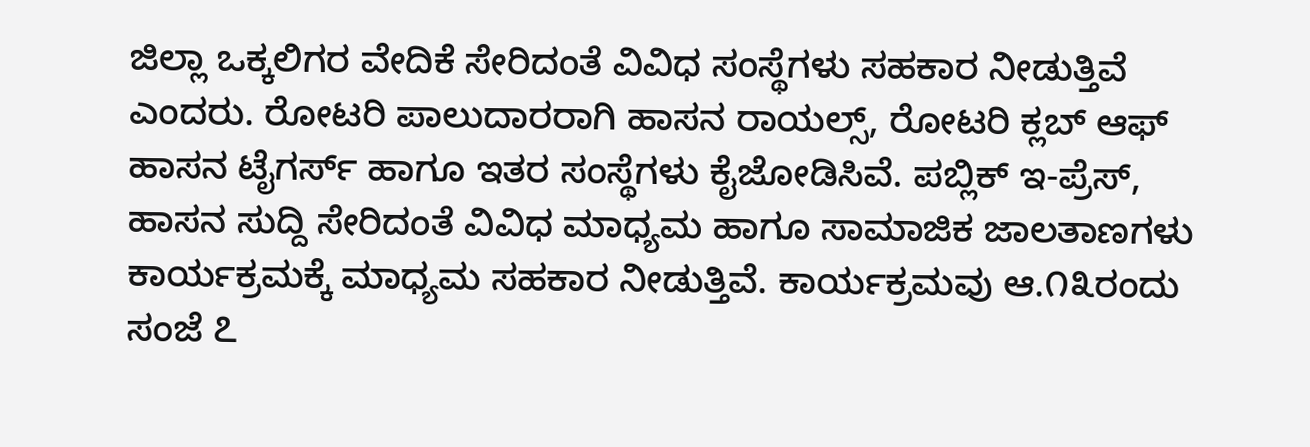ಜಿಲ್ಲಾ ಒಕ್ಕಲಿಗರ ವೇದಿಕೆ ಸೇರಿದಂತೆ ವಿವಿಧ ಸಂಸ್ಥೆಗಳು ಸಹಕಾರ ನೀಡುತ್ತಿವೆ ಎಂದರು. ರೋಟರಿ ಪಾಲುದಾರರಾಗಿ ಹಾಸನ ರಾಯಲ್ಸ್, ರೋಟರಿ ಕ್ಲಬ್ ಆಫ್ ಹಾಸನ ಟೈಗರ್ಸ್ ಹಾಗೂ ಇತರ ಸಂಸ್ಥೆಗಳು ಕೈಜೋಡಿಸಿವೆ. ಪಬ್ಲಿಕ್ ಇ-ಪ್ರೆಸ್, ಹಾಸನ ಸುದ್ದಿ ಸೇರಿದಂತೆ ವಿವಿಧ ಮಾಧ್ಯಮ ಹಾಗೂ ಸಾಮಾಜಿಕ ಜಾಲತಾಣಗಳು ಕಾರ್ಯಕ್ರಮಕ್ಕೆ ಮಾಧ್ಯಮ ಸಹಕಾರ ನೀಡುತ್ತಿವೆ. ಕಾರ್ಯಕ್ರಮವು ಆ.೧೩ರಂದು ಸಂಜೆ ೭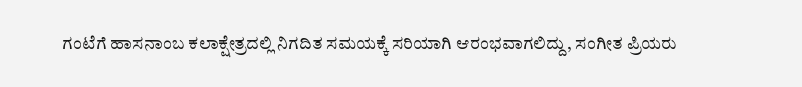ಗಂಟೆಗೆ ಹಾಸನಾಂಬ ಕಲಾಕ್ಷೇತ್ರದಲ್ಲಿ ನಿಗದಿತ ಸಮಯಕ್ಕೆ ಸರಿಯಾಗಿ ಆರಂಭವಾಗಲಿದ್ದು, ಸಂಗೀತ ಪ್ರಿಯರು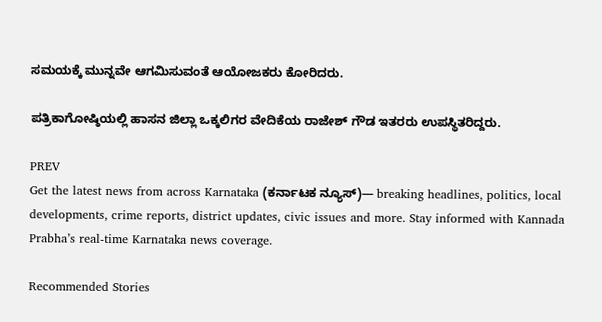ಸಮಯಕ್ಕೆ ಮುನ್ನವೇ ಆಗಮಿಸುವಂತೆ ಆಯೋಜಕರು ಕೋರಿದರು.

ಪತ್ರಿಕಾಗೋಷ್ಠಿಯಲ್ಲಿ ಹಾಸನ ಜಿಲ್ಲಾ ಒಕ್ಕಲಿಗರ ವೇದಿಕೆಯ ರಾಜೇಶ್ ಗೌಡ ಇತರರು ಉಪಸ್ಥಿತರಿದ್ದರು.

PREV
Get the latest news from across Karnataka (ಕರ್ನಾಟಕ ನ್ಯೂಸ್)— breaking headlines, politics, local developments, crime reports, district updates, civic issues and more. Stay informed with Kannada Prabha’s real‑time Karnataka news coverage.

Recommended Stories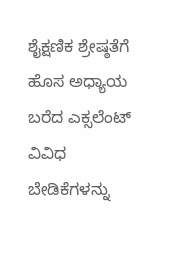ಶೈಕ್ಷಣಿಕ ಶ್ರೇಷ್ಠತೆಗೆ ಹೊಸ ಅಧ್ಯಾಯ ಬರೆದ ಎಕ್ಸಲೆಂಟ್
ವಿವಿಧ ಬೇಡಿಕೆಗಳನ್ನು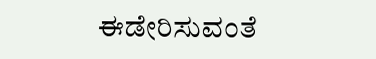ಈಡೇರಿಸುವಂತೆ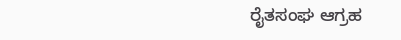ರೈತಸಂಘ ಆಗ್ರಹ